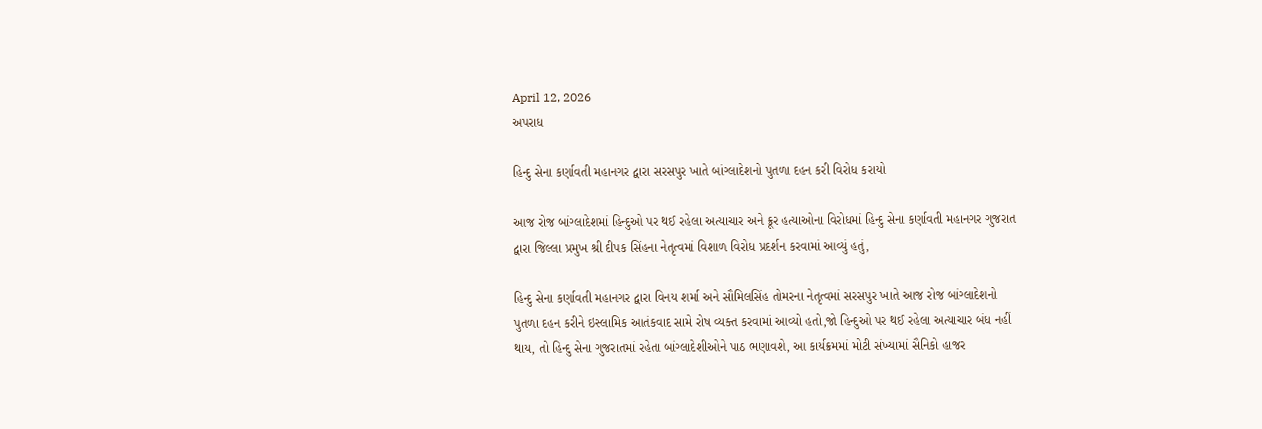April 12, 2026
અપરાધ

હિન્દુ સેના કર્ણાવતી મહાનગર દ્વારા સરસપુર ખાતે બાંગ્લાદેશનો પુતળા દહન કરી વિરોધ કરાયો

આજ રોજ બાંગ્લાદેશમાં હિન્દુઓ પર થઈ રહેલા અત્યાચાર અને ક્રૂર હત્યાઓના વિરોધમાં હિન્દુ સેના કર્ણાવતી મહાનગર ગુજરાત દ્વારા જિલ્લા પ્રમુખ શ્રી દીપક સિંહના નેતૃત્વમાં વિશાળ વિરોધ પ્રદર્શન કરવામાં આવ્યું હતું,

હિન્દુ સેના કર્ણાવતી મહાનગર દ્વારા વિનય શર્મા અને સૌમિલસિંહ તોમરના નેતૃત્વમાં સરસપુર ખાતે આજ રોજ બાંગ્લાદેશનો પુતળા દહન કરીને ઇસ્લામિક આતંકવાદ સામે રોષ વ્યક્ત કરવામાં આવ્યો હતો,જો હિન્દુઓ પર થઈ રહેલા અત્યાચાર બંધ નહીં થાય, તો હિન્દુ સેના ગુજરાતમાં રહેતા બાંગ્લાદેશીઓને પાઠ ભણાવશે, આ કાર્યક્રમમાં મોટી સંખ્યામાં સૈનિકો હાજર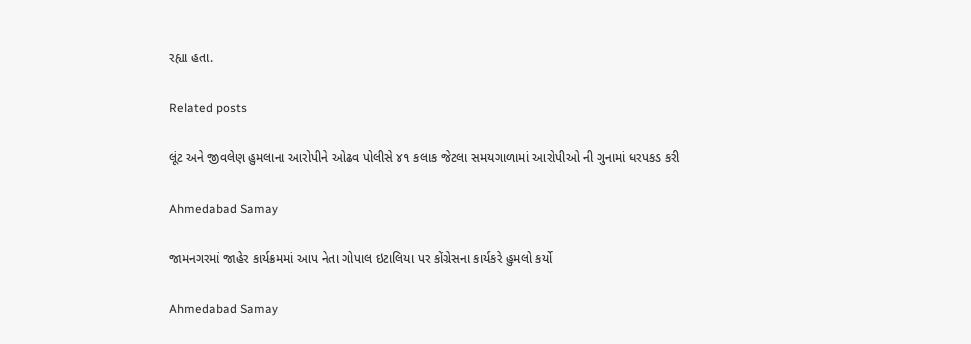રહ્યા હતા.

Related posts

લૂંટ અને જીવલેણ હુમલાના આરોપીને ઓઢવ પોલીસે ૪૧ કલાક જેટલા સમયગાળામાં આરોપીઓ ની ગુનામાં ધરપકડ કરી

Ahmedabad Samay

જામનગરમાં જાહેર કાર્યક્રમમાં આપ નેતા ગોપાલ ઇટાલિયા પર કોંગ્રેસના કાર્યકરે હુમલો કર્યો

Ahmedabad Samay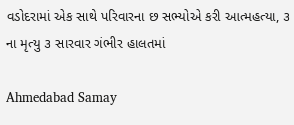વડોદરામાં એક સાથે પરિવારના છ સભ્યોએ કરી આત્મહત્યા, ૩ ના મૃત્યુ ૩ સારવાર ગંભીર હાલતમાં

Ahmedabad Samay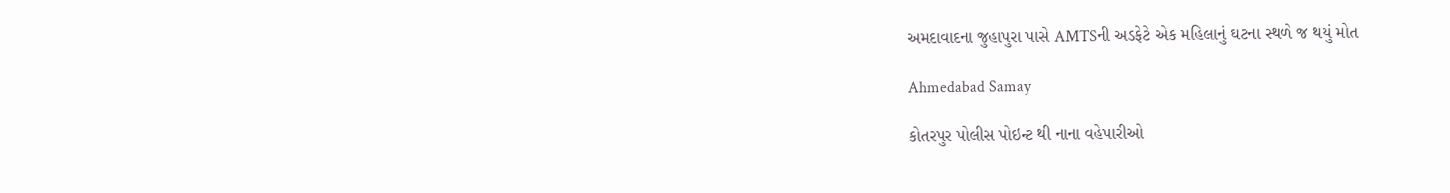અમદાવાદના જુહાપુરા પાસે AMTSની અડફેટે એક મહિલાનું ઘટના સ્થળે જ થયું મોત

Ahmedabad Samay

કોતરપુર પોલીસ પોઇન્ટ થી નાના વહેપારીઓ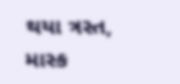થયા ત્રસ્ત, માસ્ક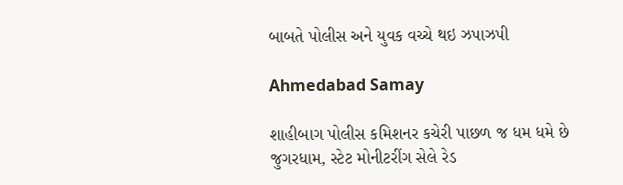બાબતે પોલીસ અને યુવક વચ્ચે થઇ ઝપાઝપી

Ahmedabad Samay

શાહીબાગ પોલીસ કમિશનર કચેરી પાછળ જ ધમ ધમે છે જુગરધામ, સ્ટેટ મોનીટરીંગ સેલે રેડ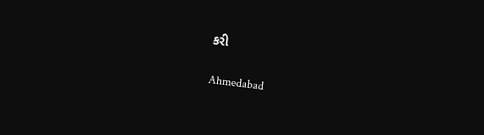કરી

Ahmedabad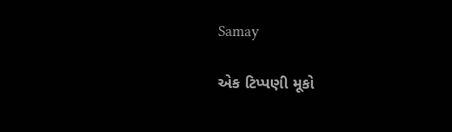Samay

એક ટિપ્પણી મૂકો